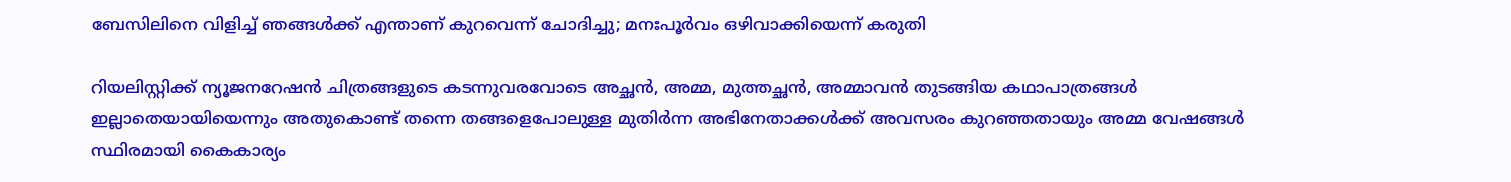ബേസിലിനെ വിളിച്ച് ഞങ്ങൾക്ക് എന്താണ് കുറവെന്ന് ചോദിച്ചു; മനഃപൂർവം ഒഴിവാക്കിയെന്ന് കരുതി

റിയലിസ്റ്റിക്ക് ന്യൂജനറേഷൻ ചിത്രങ്ങളുടെ കടന്നുവരവോടെ അച്ഛൻ, അമ്മ, മുത്തച്ഛൻ, അമ്മാവൻ തുടങ്ങിയ കഥാപാത്രങ്ങൾ ഇല്ലാതെയായിയെന്നും അതുകൊണ്ട് തന്നെ തങ്ങളെപോലുള്ള മുതിർന്ന അഭിനേതാക്കൾക്ക് അവസരം കുറഞ്ഞതായും അമ്മ വേഷങ്ങൾ സ്ഥിരമായി കൈകാര്യം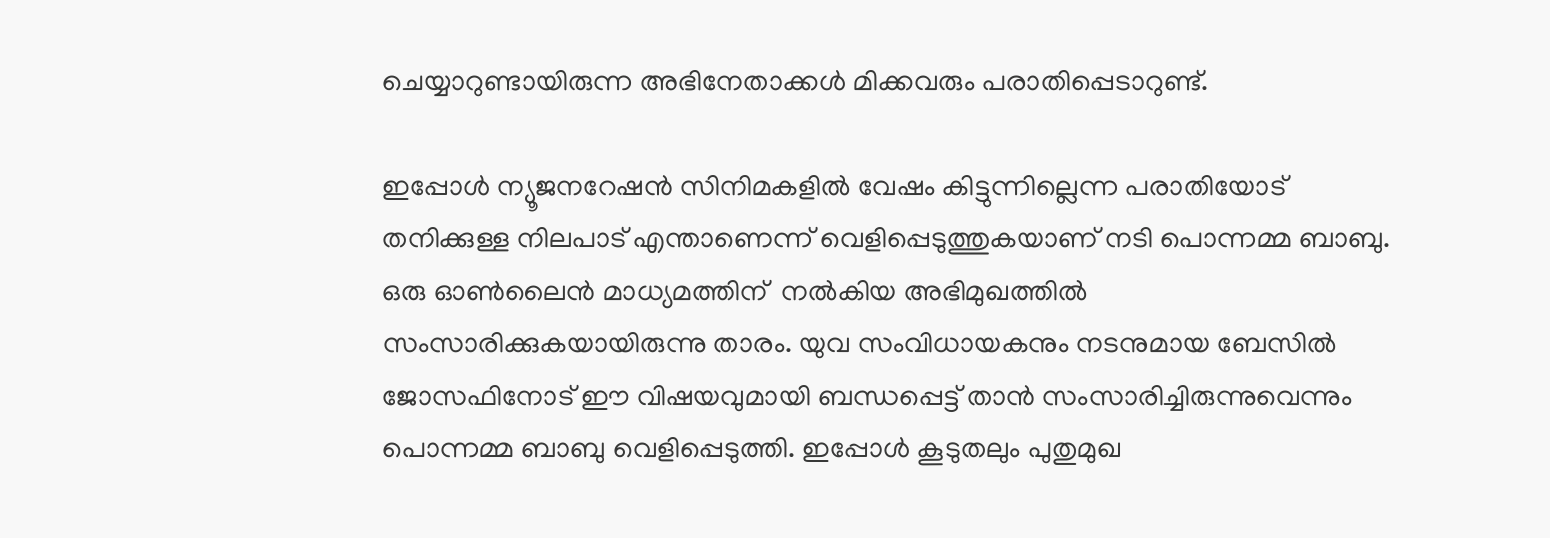ചെയ്യാറുണ്ടായിരുന്ന അഭിനേതാക്കൾ മിക്കവരും പരാതിപ്പെടാറുണ്ട്.

ഇപ്പോൾ ന്യൂജനറേഷൻ സിനിമകളിൽ വേഷം കിട്ടുന്നില്ലെന്ന പരാതിയോട് തനിക്കുള്ള നിലപാട് എന്താണെന്ന് വെളിപ്പെടുത്തുകയാണ് നടി പൊന്നമ്മ ബാബു. ഒരു ഓൺലൈൻ മാധ്യമത്തിന്  നൽ‌കിയ അഭിമുഖത്തിൽ സംസാരിക്കുകയായിരുന്നു താരം. യുവ സംവിധായകനും നടനുമായ ബേസിൽ ജോസഫിനോട് ഈ വിഷയവുമായി ബന്ധപ്പെട്ട് താൻ സംസാരിച്ചിരുന്നുവെന്നും പൊന്നമ്മ ബാബു വെളിപ്പെടുത്തി. ഇപ്പോൾ കൂടുതലും പുതുമുഖ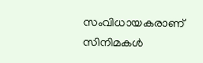സംവിധായകരാണ് സിനിമകൾ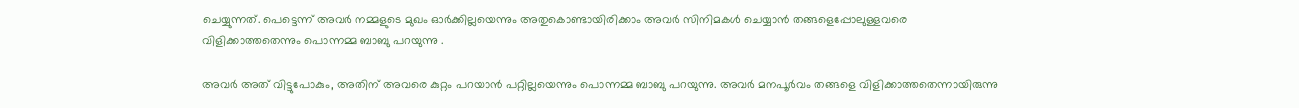ചെയ്യുന്നത്. പെട്ടെന്ന് അവർ നമ്മളുടെ മുഖം ഓർക്കില്ലയെന്നും അതുകൊണ്ടായിരിക്കാം അവർ സിനിമകൾ ചെയ്യാൻ തങ്ങളെപ്പോലുള്ളവരെ വിളിക്കാത്തതെന്നും പൊന്നമ്മ ബാബു പറയുന്നു .

അവർ അത് വിട്ടുപോകും, അതിന് അവരെ കുറ്റം പറയാൻ പറ്റില്ലയെന്നും പൊന്നമ്മ ബാബു പറയുന്നു. അവർ മനപൂർവം തങ്ങളെ വിളിക്കാത്തതെന്നായിരുന്നു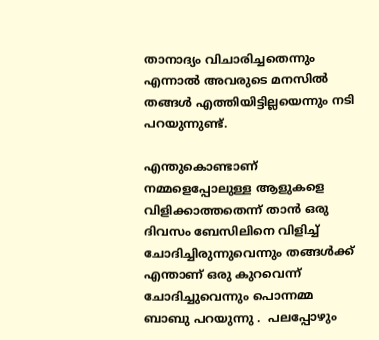താനാദ്യം വിചാരിച്ചതെന്നും എന്നാൽ അവരുടെ മനസിൽ തങ്ങൾ എത്തിയിട്ടില്ലയെന്നും നടി പറയുന്നുണ്ട്.

എന്തുകൊണ്ടാണ് നമ്മളെപ്പോലുള്ള ആളുകളെ വിളിക്കാത്തതെന്ന് താൻ‌ ഒരു ദിവസം ബേസിലിനെ വിളിച്ച് ചോദിച്ചിരുന്നുവെന്നും തങ്ങൾക്ക് എന്താണ് ഒരു കുറവെന്ന് ചോദിച്ചുവെന്നും പൊന്നമ്മ ബാബു പറയുന്നു .  പലപ്പോഴും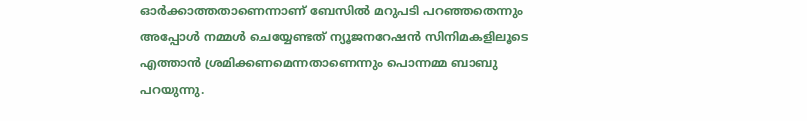ഓർക്കാത്തതാണെന്നാണ് ബേസിൽ മറുപടി പറഞ്ഞതെന്നും അപ്പോൾ നമ്മൾ ചെയ്യേണ്ടത് ന്യൂജനറേഷൻ സിനിമകളിലൂടെ എത്താൻ ശ്രമിക്കണമെന്നതാണെന്നും പൊന്നമ്മ ബാബു പറയുന്നു.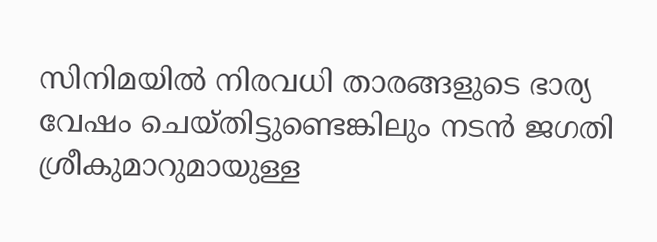സിനിമയിൽ നിരവധി താരങ്ങളുടെ ഭാര്യ വേഷം ചെയ്തിട്ടുണ്ടെങ്കിലും നടൻ ജഗതി ശ്രീകുമാറുമായുള്ള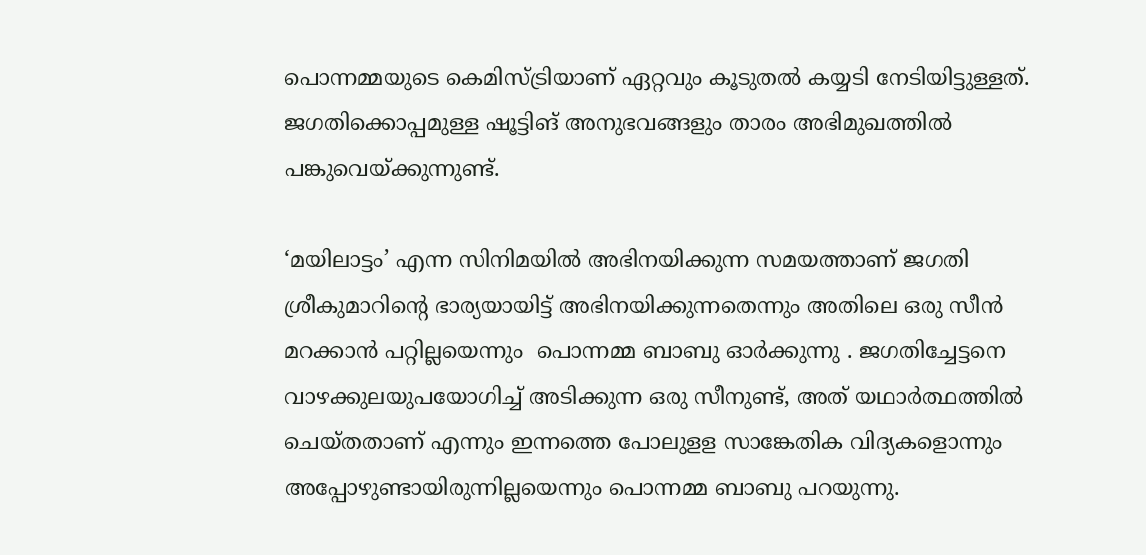പൊന്നമ്മയുടെ കെമിസ്ട്രിയാണ് ഏറ്റവും കൂടുതൽ കയ്യടി നേടിയിട്ടുള്ളത്. ജഗതിക്കൊപ്പമുള്ള ഷൂട്ടിങ് അനുഭവങ്ങളും താരം അഭിമുഖത്തിൽ പങ്കുവെയ്ക്കുന്നുണ്ട്.

‘മയിലാട്ടം’ എന്ന സിനിമയിൽ അഭിനയിക്കുന്ന സമയത്താണ് ജഗതി ശ്രീകുമാറിന്റെ ഭാര്യയായിട്ട് അഭിനയിക്കുന്നതെന്നും അതിലെ ഒരു സീൻ മറക്കാൻ പറ്റില്ലയെന്നും  പൊന്നമ്മ ബാബു ഓർക്കുന്നു . ജഗതിച്ചേട്ടനെ വാഴക്കുലയുപയോഗിച്ച് അടിക്കുന്ന ഒരു സീനുണ്ട്, അത് യഥാർത്ഥത്തിൽ ചെയ്തതാണ് എന്നും ഇന്നത്തെ പോലുളള സാങ്കേതിക വിദ്യകളൊന്നും അപ്പോഴുണ്ടായിരുന്നില്ലയെന്നും പൊന്നമ്മ ബാബു പറയുന്നു.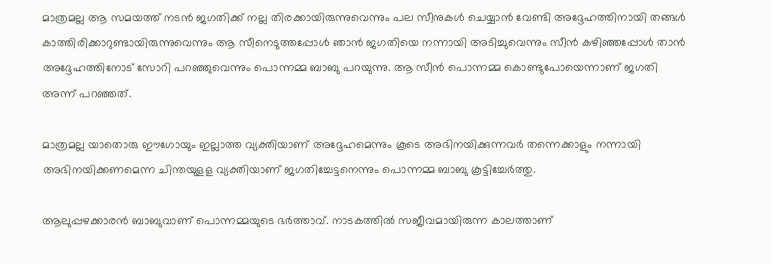മാത്രമല്ല ആ സമയത്ത് നടൻ ജഗതിക്ക് നല്ല തിരക്കായിരുന്നുവെന്നും പല സീനുകൾ ചെയ്യാൻ വേണ്ടി അദ്ദേഹത്തിനായി തങ്ങൾ കാത്തിരിക്കാറുണ്ടായിരുന്നുവെന്നും ആ സീനെടുത്തപ്പോൾ ഞാൻ ജഗതിയെ നന്നായി അടിച്ചുവെന്നും സീൻ കഴിഞ്ഞപ്പോൾ താൻ അദ്ദേഹത്തിനോട് സോറി പറഞ്ഞുവെന്നും പൊന്നമ്മ ബാബു പറയുന്നു. ആ സീൻ പൊന്നമ്മ കൊണ്ടുപോയെന്നാണ് ജഗതി അന്ന് പറഞ്ഞത്.

മാത്രമല്ല യാതൊരു ഈഗോയും ഇല്ലാത്ത വ്യക്തിയാണ് അദ്ദേഹമെന്നും കൂടെ അഭിനയിക്കുന്നവർ തന്നെക്കാളും നന്നായി അഭിനയിക്കണമെന്ന ചിന്തയുളള വ്യക്തിയാണ് ജഗതിച്ചേട്ടനെന്നും പൊന്നമ്മ ബാബു കൂട്ടിച്ചേർത്തു.

ആലുപ്പഴക്കാരൻ ബാബുവാണ് പൊന്നമ്മയുടെ ഭർത്താവ്. നാടകത്തിൽ സജീവമായിരുന്ന കാലത്താണ്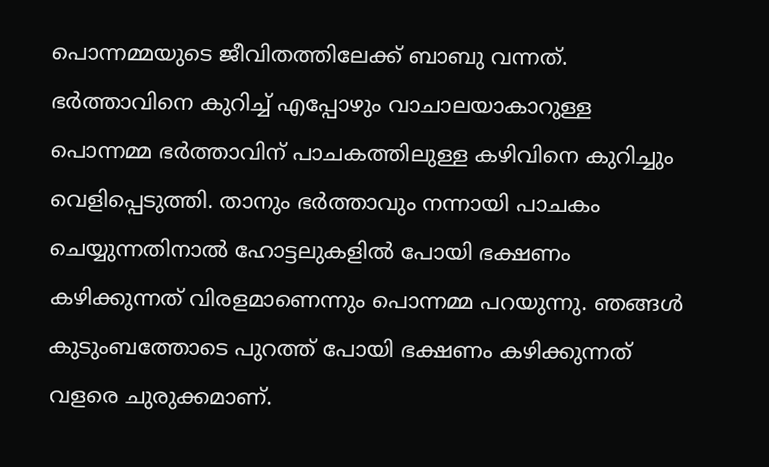പൊന്നമ്മയുടെ ജീവിതത്തിലേക്ക് ബാബു വന്നത്. ഭർത്താവിനെ കുറിച്ച് എപ്പോഴും വാചാലയാകാറുള്ള പൊന്നമ്മ ഭർത്താവിന് പാചകത്തിലുള്ള കഴിവിനെ കുറിച്ചും വെളിപ്പെടുത്തി. താനും ഭർത്താവും നന്നായി പാചകം ചെയ്യുന്നതിനാൽ ഹോട്ടലുകളിൽ പോയി ഭക്ഷണം കഴിക്കുന്നത് വിരളമാണെന്നും പൊന്നമ്മ പറയുന്നു. ഞങ്ങൾ കുടുംബത്തോടെ പുറത്ത് പോയി ഭക്ഷണം കഴിക്കുന്നത് വളരെ ചുരുക്കമാണ്.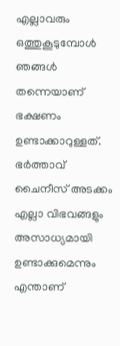എല്ലാവരും ഒത്തുകൂടുമ്പോൾ ഞങ്ങൾ തന്നെയാണ് ഭക്ഷണം ഉണ്ടാക്കാറുള്ളത്. ഭർത്താവ് ചൈനീസ് അടക്കം എല്ലാ വിഭവങ്ങളും അസാധ്യമായി ഉണ്ടാക്കുമെന്നും എന്താണ്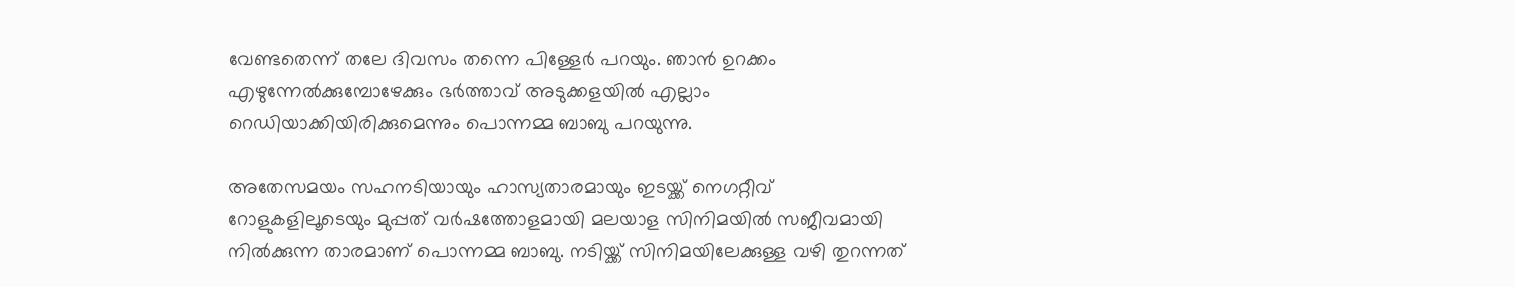വേണ്ടതെന്ന് തലേ ദിവസം തന്നെ പിള്ളേർ പറയും. ഞാൻ ഉറക്കം എഴുന്നേൽക്കുമ്പോഴേക്കും ഭർത്താവ് അടുക്കളയിൽ എല്ലാം റെഡിയാക്കിയിരിക്കുമെന്നും പൊന്നമ്മ ബാബു പറയുന്നു.

അതേസമയം സഹനടിയായും ഹാസ്യതാരമായും ഇടയ്ക്ക് നെഗറ്റീവ് റോളുകളിലൂടെയും മുപ്പത് വർഷത്തോളമായി മലയാള സിനിമയിൽ സജീവമായി നിൽക്കുന്ന താരമാണ് പൊന്നമ്മ ബാബു. നടിയ്ക്ക് സിനിമയിലേക്കുള്ള വഴി തുറന്നത്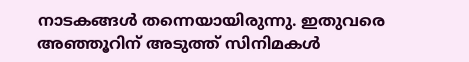നാടകങ്ങൾ തന്നെയായിരുന്നു. ഇതുവരെ അഞ്ഞൂറിന് അടുത്ത് സിനിമകൾ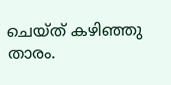ചെയ്ത് കഴിഞ്ഞു താരം.